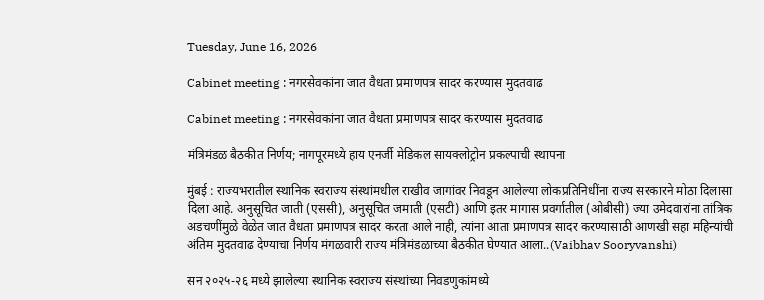Tuesday, June 16, 2026

Cabinet meeting : नगरसेवकांना जात वैधता प्रमाणपत्र सादर करण्यास मुदतवाढ

Cabinet meeting : नगरसेवकांना जात वैधता प्रमाणपत्र सादर करण्यास मुदतवाढ

मंत्रिमंडळ बैठकीत निर्णय; नागपूरमध्ये हाय एनर्जी मेडिकल सायक्लोट्रोन प्रकल्पाची स्थापना

मुंबई : राज्यभरातील स्थानिक स्वराज्य संस्थांमधील राखीव जागांवर निवडून आलेल्या लोकप्रतिनिधींना राज्य सरकारने मोठा दिलासा दिला आहे. अनुसूचित जाती (एससी), अनुसूचित जमाती (एसटी) आणि इतर मागास प्रवर्गातील (ओबीसी) ज्या उमेदवारांना तांत्रिक अडचणींमुळे वेळेत जात वैधता प्रमाणपत्र सादर करता आले नाही, त्यांना आता प्रमाणपत्र सादर करण्यासाठी आणखी सहा महिन्यांची अंतिम मुदतवाढ देण्याचा निर्णय मंगळवारी राज्य मंत्रिमंडळाच्या बैठकीत घेण्यात आला..(Vaibhav Sooryvanshi)

सन २०२५-२६ मध्ये झालेल्या स्थानिक स्वराज्य संस्थांच्या निवडणुकांमध्ये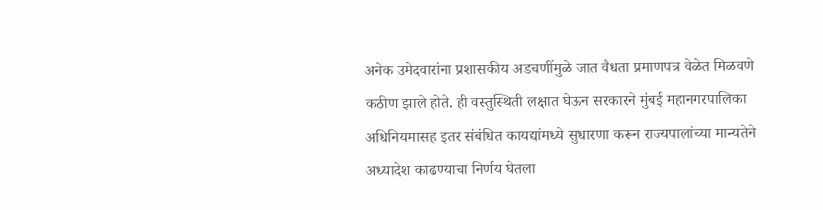अनेक उमेदवारांना प्रशासकीय अडचणींमुळे जात वैधता प्रमाणपत्र वेळेत मिळवणे कठीण झाले होते. ही वस्तुस्थिती लक्षात घेऊन सरकारने मुंबई महानगरपालिका अधिनियमासह इतर संबंधित कायद्यांमध्ये सुधारणा करून राज्यपालांच्या मान्यतेने अध्यादेश काढण्याचा निर्णय घेतला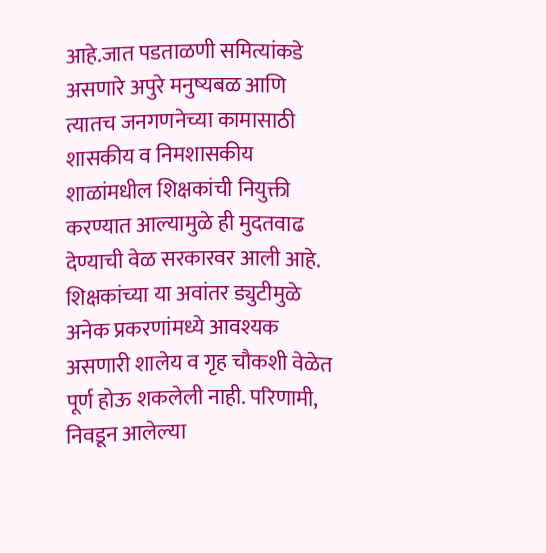आहे.जात पडताळणी समित्यांकडे असणारे अपुरे मनुष्यबळ आणि त्यातच जनगणनेच्या कामासाठी शासकीय व निमशासकीय शाळांमधील शिक्षकांची नियुक्ती करण्यात आल्यामुळे ही मुदतवाढ देण्याची वेळ सरकारवर आली आहे. शिक्षकांच्या या अवांतर ड्युटीमुळे अनेक प्रकरणांमध्ये आवश्यक असणारी शालेय व गृह चौकशी वेळेत पूर्ण होऊ शकलेली नाही. परिणामी, निवडून आलेल्या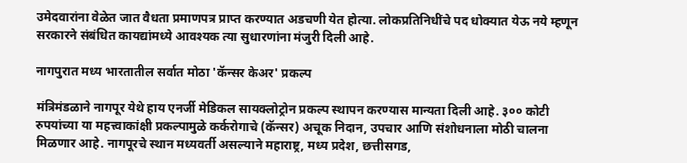उमेदवारांना वेळेत जात वैधता प्रमाणपत्र प्राप्त करण्यात अडचणी येत होत्या. लोकप्रतिनिधींचे पद धोक्यात येऊ नये म्हणून सरकारने संबंधित कायद्यांमध्ये आवश्यक त्या सुधारणांना मंजुरी दिली आहे.

नागपुरात मध्य भारतातील सर्वात मोठा 'कॅन्सर केअर' प्रकल्प

मंत्रिमंडळाने नागपूर येथे हाय एनर्जी मेडिकल सायक्लोट्रोन प्रकल्प स्थापन करण्यास मान्यता दिली आहे. ३०० कोटी रुपयांच्या या महत्त्वाकांक्षी प्रकल्पामुळे कर्करोगाचे (कॅन्सर) अचूक निदान, उपचार आणि संशोधनाला मोठी चालना मिळणार आहे. नागपूरचे स्थान मध्यवर्ती असल्याने महाराष्ट्र, मध्य प्रदेश, छत्तीसगड,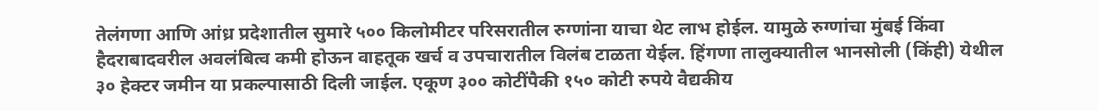तेलंगणा आणि आंध्र प्रदेशातील सुमारे ५०० किलोमीटर परिसरातील रुग्णांना याचा थेट लाभ होईल. यामुळे रुग्णांचा मुंबई किंवा हैदराबादवरील अवलंबित्व कमी होऊन वाहतूक खर्च व उपचारातील विलंब टाळता येईल. हिंगणा तालुक्यातील भानसोली (किंही) येथील ३० हेक्टर जमीन या प्रकल्पासाठी दिली जाईल. एकूण ३०० कोटींपैकी १५० कोटी रुपये वैद्यकीय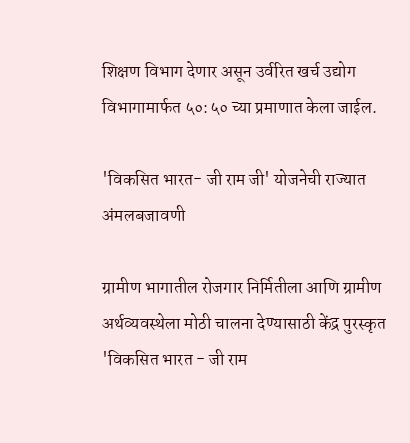शिक्षण विभाग देणार असून उर्वरित खर्च उद्योग विभागामार्फत ५०:५० च्या प्रमाणात केला जाईल.

'विकसित भारत- जी राम जी' योजनेची राज्यात अंमलबजावणी

ग्रामीण भागातील रोजगार निर्मितीला आणि ग्रामीण अर्थव्यवस्थेला मोठी चालना देण्यासाठी केंद्र पुरस्कृत 'विकसित भारत - जी राम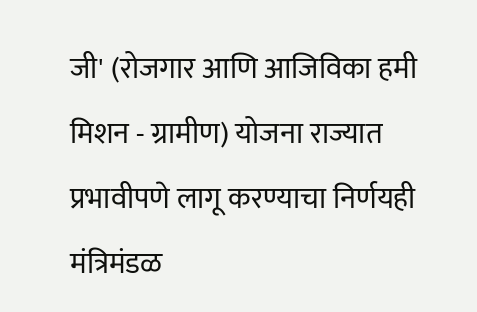जी' (रोजगार आणि आजिविका हमी मिशन - ग्रामीण) योजना राज्यात प्रभावीपणे लागू करण्याचा निर्णयही मंत्रिमंडळ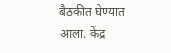बैठकीत घेण्यात आला. केंद्र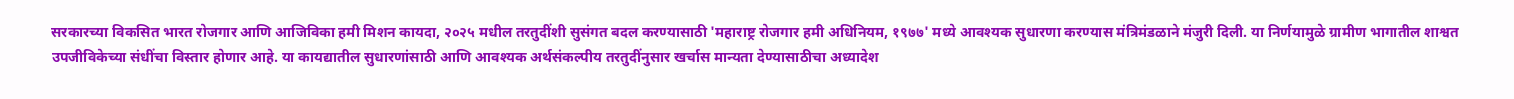सरकारच्या विकसित भारत रोजगार आणि आजिविका हमी मिशन कायदा, २०२५ मधील तरतुदींशी सुसंगत बदल करण्यासाठी 'महाराष्ट्र रोजगार हमी अधिनियम, १९७७' मध्ये आवश्यक सुधारणा करण्यास मंत्रिमंडळाने मंजुरी दिली. या निर्णयामुळे ग्रामीण भागातील शाश्वत उपजीविकेच्या संधींचा विस्तार होणार आहे. या कायद्यातील सुधारणांसाठी आणि आवश्यक अर्थसंकल्पीय तरतुदींनुसार खर्चास मान्यता देण्यासाठीचा अध्यादेश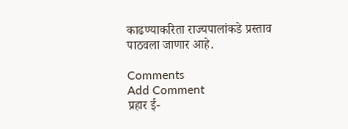काढण्याकरिता राज्यपालांकडे प्रस्ताव पाठवला जाणार आहे.

Comments
Add Comment
प्रहार ई-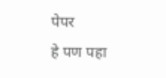पेपर
हे पण पहा